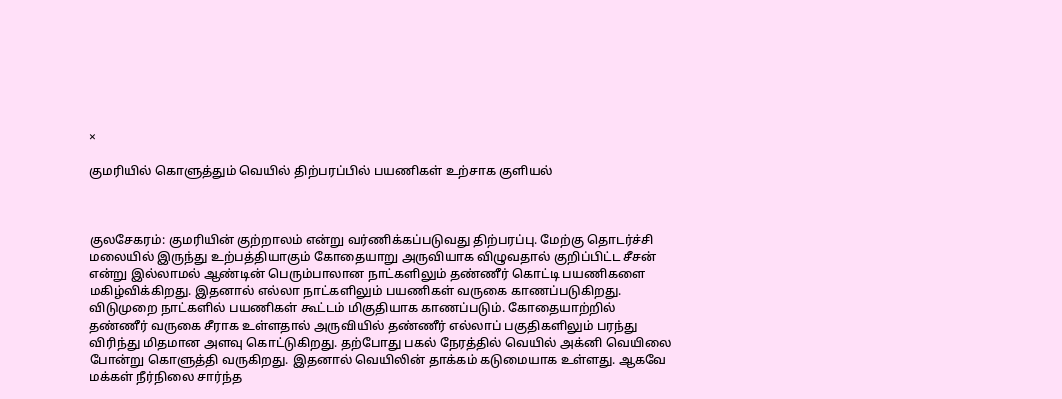×

குமரியில் கொளுத்தும் வெயில் திற்பரப்பில் பயணிகள் உற்சாக குளியல்



குலசேகரம்: குமரியின் குற்றாலம் என்று வர்ணிக்கப்படுவது திற்பரப்பு. மேற்கு தொடர்ச்சி மலையில் இருந்து உற்பத்தியாகும் கோதையாறு அருவியாக விழுவதால் குறிப்பிட்ட சீசன் என்று இல்லாமல் ஆண்டின் பெரும்பாலான நாட்களிலும் தண்ணீர் கொட்டி பயணிகளை மகிழ்விக்கிறது. இதனால் எல்லா நாட்களிலும் பயணிகள் வருகை காணப்படுகிறது. விடுமுறை நாட்களில் பயணிகள் கூட்டம் மிகுதியாக காணப்படும். கோதையாற்றில் தண்ணீர் வருகை சீராக உள்ளதால் அருவியில் தண்ணீர் எல்லாப் பகுதிகளிலும் பரந்து விரிந்து மிதமான அளவு கொட்டுகிறது. தற்போது பகல் நேரத்தில் வெயில் அக்னி வெயிலை போன்று கொளுத்தி வருகிறது. இதனால் வெயிலின் தாக்கம் கடுமையாக உள்ளது. ஆகவே மக்கள் நீர்நிலை சார்ந்த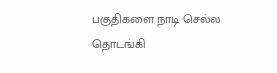பகுதிகளை நாடி செல்ல தொடங்கி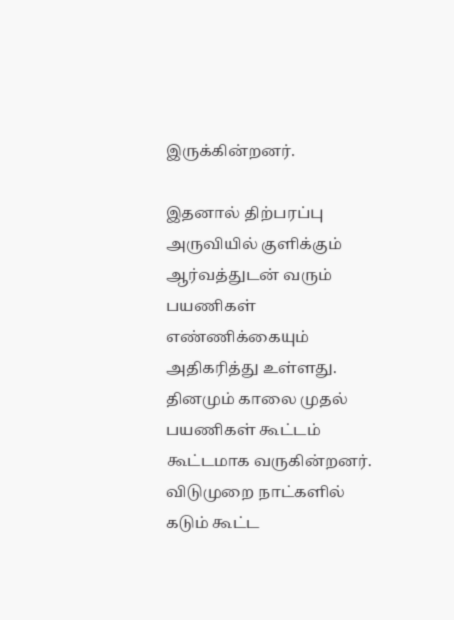இருக்கின்றனர்.

இதனால் திற்பரப்பு அருவியில் குளிக்கும் ஆர்வத்துடன் வரும் பயணிகள் எண்ணிக்கையும் அதிகரித்து உள்ளது. தினமும் காலை முதல் பயணிகள் கூட்டம் கூட்டமாக வருகின்றனர். விடுமுறை நாட்களில் கடும் கூட்ட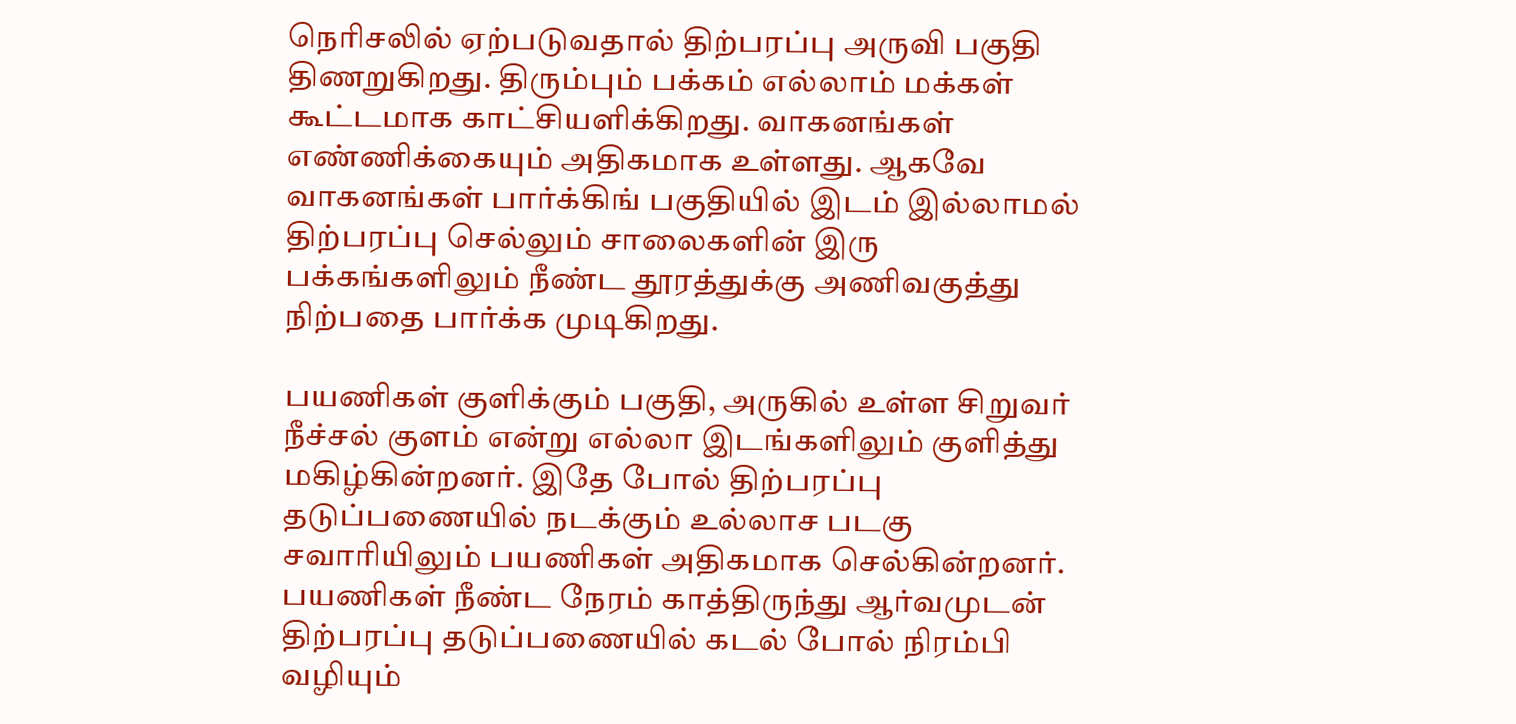நெரிசலில் ஏற்படுவதால் திற்பரப்பு அருவி பகுதி திணறுகிறது. திரும்பும் பக்கம் எல்லாம் மக்கள் கூட்டமாக காட்சியளிக்கிறது. வாகனங்கள் எண்ணிக்கையும் அதிகமாக உள்ளது. ஆகவே வாகனங்கள் பார்க்கிங் பகுதியில் இடம் இல்லாமல் திற்பரப்பு செல்லும் சாலைகளின் இரு பக்கங்களிலும் நீண்ட தூரத்துக்கு அணிவகுத்து நிற்பதை பார்க்க முடிகிறது.

பயணிகள் குளிக்கும் பகுதி, அருகில் உள்ள சிறுவர் நீச்சல் குளம் என்று எல்லா இடங்களிலும் குளித்து மகிழ்கின்றனர். இதே போல் திற்பரப்பு தடுப்பணையில் நடக்கும் உல்லாச படகு சவாரியிலும் பயணிகள் அதிகமாக செல்கின்றனர். பயணிகள் நீண்ட நேரம் காத்திருந்து ஆர்வமுடன் திற்பரப்பு தடுப்பணையில் கடல் போல் நிரம்பி வழியும்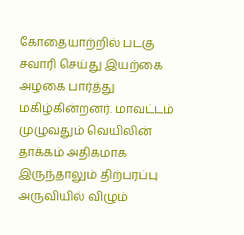கோதையாற்றில் படகு சவாரி செய்து இயற்கை அழகை பார்த்து மகிழ்கின்றனர். மாவட்டம் முழுவதும் வெயிலின் தாக்கம் அதிகமாக இருந்தாலும் திற்பரப்பு அருவியில் விழும்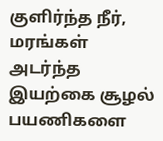குளிர்ந்த நீர், மரங்கள் அடர்ந்த இயற்கை சூழல் பயணிகளை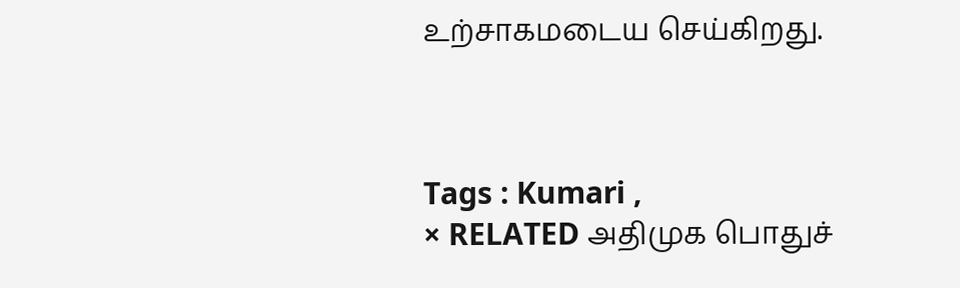உற்சாகமடைய செய்கிறது.



Tags : Kumari ,
× RELATED அதிமுக பொதுச்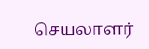செயலாளர்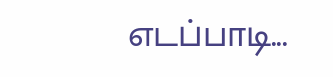எடப்பாடி...